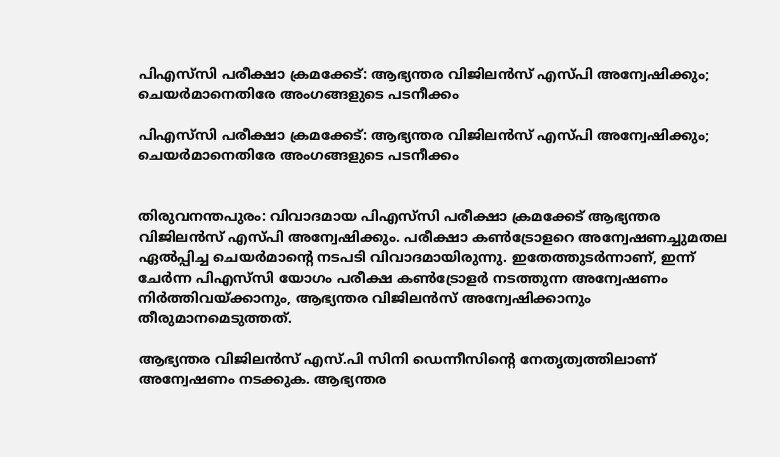പിഎസ്‍സി പരീക്ഷാ ക്രമക്കേട്: ആഭ്യന്തര വിജിലന്‍സ് എസ്പി അന്വേഷിക്കും; ചെയർമാനെതിരേ അംഗങ്ങളുടെ പടനീക്കം

പിഎസ്‍സി പരീക്ഷാ ക്രമക്കേട്: ആഭ്യന്തര വിജിലന്‍സ് എസ്പി അന്വേഷിക്കും; ചെയർമാനെതിരേ അംഗങ്ങളുടെ പടനീക്കം


തിരുവനന്തപുരം: വിവാദമായ പിഎസ്‍സി പരീക്ഷാ ക്രമക്കേട് ആഭ്യന്തര വിജിലന്‍സ് എസ്പി അന്വേഷിക്കും. പരീക്ഷാ കണ്‍ട്രോളറെ അന്വേഷണച്ചുമതല ഏല്‍പ്പിച്ച ചെയര്‍മാന്റെ നടപടി വിവാദമായിരുന്നു. ഇതേത്തുടര്‍ന്നാണ്, ഇന്ന് ചേര്‍ന്ന പിഎസ്‍സി യോഗം പരീക്ഷ കണ്‍ട്രോളര്‍ നടത്തുന്ന അന്വേഷണം നിര്‍ത്തിവയ്ക്കാനും, ആഭ്യന്തര വിജിലന്‍സ് അന്വേഷിക്കാനും തീരുമാനമെടുത്തത്.

ആഭ്യന്തര വിജിലന്‍സ് എസ്.പി സിനി ഡെന്നീസിന്റെ നേതൃത്വത്തിലാണ് അന്വേഷണം നടക്കുക. ആഭ്യന്തര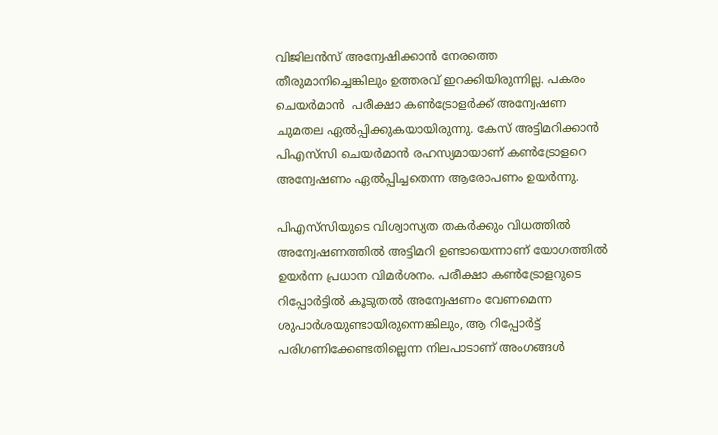വിജിലന്‍സ് അന്വേഷിക്കാന്‍ നേരത്തെ തീരുമാനിച്ചെങ്കിലും ഉത്തരവ് ഇറക്കിയിരുന്നില്ല. പകരം ചെയര്‍മാന്‍  പരീക്ഷാ കണ്‍ട്രോളര്‍ക്ക് അന്വേഷണ ചുമതല ഏല്‍പ്പിക്കുകയായിരുന്നു. കേസ് അട്ടിമറിക്കാന്‍ പിഎസ്‍സി ചെയര്‍മാന്‍ രഹസ്യമായാണ് കണ്‍ട്രോളറെ അന്വേഷണം ഏല്‍പ്പിച്ചതെന്ന ആരോപണം ഉയര്‍ന്നു.

പിഎസ്‍സിയുടെ വിശ്വാസ്യത തകർക്കും വിധത്തിൽ അന്വേഷണത്തിൽ അട്ടിമറി ഉണ്ടായെന്നാണ് യോഗത്തിൽ ഉയർന്ന പ്രധാന വിമർശനം. പരീക്ഷാ കൺട്രോളറുടെ റിപ്പോർട്ടിൽ കൂടുതൽ അന്വേഷണം വേണമെന്ന ശുപാർശയുണ്ടായിരുന്നെങ്കിലും, ആ റിപ്പോർട്ട് പരിഗണിക്കേണ്ടതില്ലെന്ന നിലപാടാണ് അംഗങ്ങൾ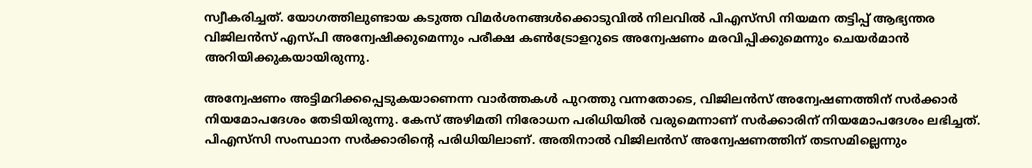സ്വീകരിച്ചത്. യോഗത്തിലുണ്ടായ കടുത്ത വിമർശനങ്ങൾക്കൊടുവിൽ നിലവിൽ പിഎസ്‍സി നിയമന തട്ടിപ്പ് ആഭ്യന്തര വിജിലൻസ് എസ്‌പി അന്വേഷിക്കുമെന്നും പരീക്ഷ കൺട്രോളറുടെ അന്വേഷണം മരവിപ്പിക്കുമെന്നും ചെയർമാൻ അറിയിക്കുകയായിരുന്നു.

അന്വേഷണം അട്ടിമറിക്കപ്പെടുകയാണെന്ന വാര്‍ത്തകള്‍ പുറത്തു വന്നതോടെ, വിജിലന്‍സ് അന്വേഷണത്തിന് സര്‍ക്കാര്‍ നിയമോപദേശം തേടിയിരുന്നു. കേസ് അഴിമതി നിരോധന പരിധിയില്‍ വരുമെന്നാണ് സര്‍ക്കാരിന് നിയമോപദേശം ലഭിച്ചത്. പിഎസ്‍സി സംസ്ഥാന സര്‍ക്കാരിന്റെ പരിധിയിലാണ്. അതിനാല്‍ വിജിലന്‍സ് അന്വേഷണത്തിന് തടസമില്ലെന്നും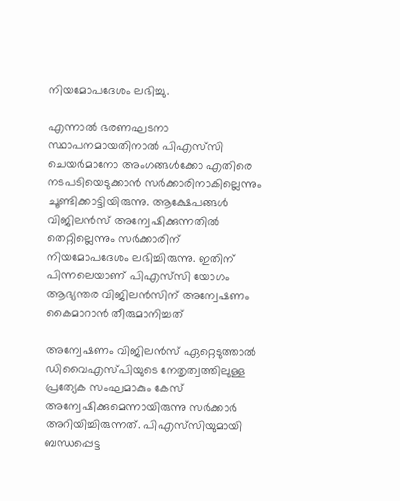നിയമോപദേശം ലഭിച്ചു.

എന്നാല്‍ ഭരണഘടനാ സ്ഥാപനമായതിനാല്‍ പിഎസ്‍സി ചെയര്‍മാനോ അംഗങ്ങള്‍ക്കോ എതിരെ നടപടിയെടുക്കാന്‍ സര്‍ക്കാരിനാകില്ലെന്നും ചൂണ്ടിക്കാട്ടിയിരുന്നു. ആക്ഷേപങ്ങള്‍ വിജിലന്‍സ് അന്വേഷിക്കുന്നതില്‍ തെറ്റില്ലെന്നും സര്‍ക്കാരിന് നിയമോപദേശം ലഭിച്ചിരുന്നു. ഇതിന് പിന്നലെയാണ് പിഎസ്‍സി യോഗം ആഭ്യന്തര വിജിലന്‍സിന് അന്വേഷണം കൈമാറാന്‍ തീരുമാനിച്ചത്

അന്വേഷണം വിജിലന്‍സ് ഏറ്റെടുത്താല്‍ ഡിവൈഎസ്പിയുടെ നേതൃത്വത്തിലുള്ള പ്രത്യേക സംഘമാകും കേസ് അന്വേഷിക്കുമെന്നായിരുന്നു സര്‍ക്കാര്‍ അറിയിച്ചിരുന്നത്. പിഎസ്‍സിയുമായി ബന്ധപ്പെട്ട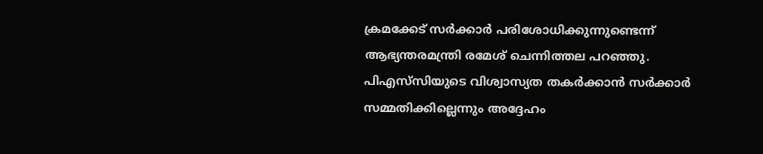ക്രമക്കേട് സര്‍ക്കാര്‍ പരിശോധിക്കുന്നുണ്ടെന്ന് ആഭ്യന്തരമന്ത്രി രമേശ് ചെന്നിത്തല പറഞ്ഞു. പിഎസ്‍സിയുടെ വിശ്വാസ്യത തകര്‍ക്കാന്‍ സര്‍ക്കാര്‍ സമ്മതിക്കില്ലെന്നും അദ്ദേഹം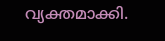വ്യക്തമാക്കി.